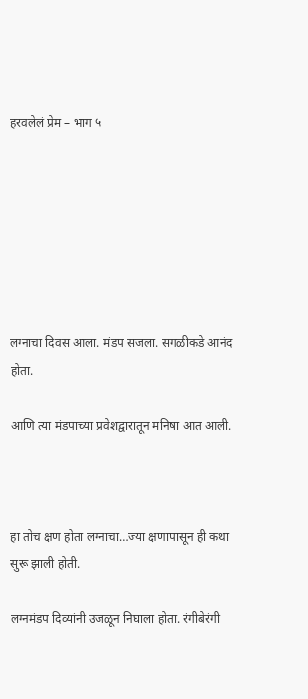हरवलेलं प्रेम – भाग ५







लग्नाचा दिवस आला. मंडप सजला. सगळीकडे आनंद होता.

आणि त्या मंडपाच्या प्रवेशद्वारातून मनिषा आत आली.



हा तोच क्षण होता लग्नाचा…ज्या क्षणापासून ही कथा सुरू झाली होती.

लग्नमंडप दिव्यांनी उजळून निघाला होता. रंगीबेरंगी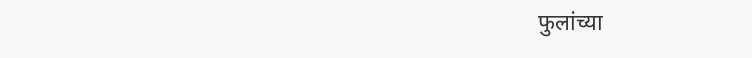फुलांच्या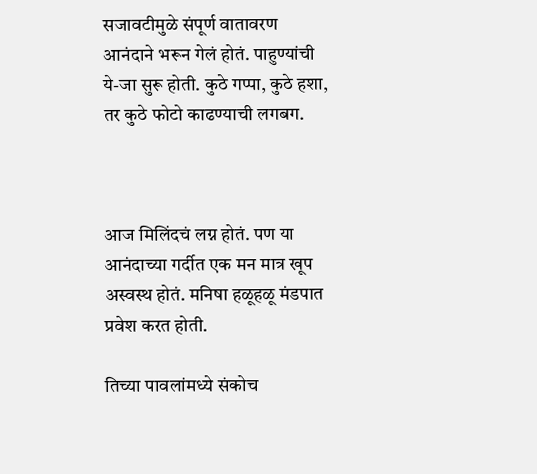सजावटीमुळे संपूर्ण वातावरण आनंदाने भरून गेलं होतं. पाहुण्यांची ये-जा सुरू होती. कुठे गप्पा, कुठे हशा, तर कुठे फोटो काढण्याची लगबग.



आज मिलिंदचं लग्न होतं. पण या आनंदाच्या गर्दीत एक मन मात्र खूप अस्वस्थ होतं. मनिषा हळूहळू मंडपात प्रवेश करत होती.

तिच्या पावलांमध्ये संकोच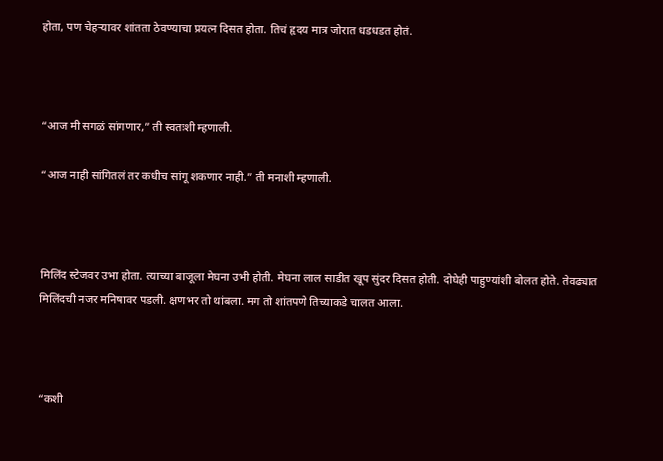होता, पण चेहऱ्यावर शांतता ठेवण्याचा प्रयत्न दिसत होता. तिचं हृदय मात्र जोरात धडधडत होतं.



“आज मी सगळं सांगणार,” ती स्वतःशी म्हणाली.

“आज नाही सांगितलं तर कधीच सांगू शकणार नाही.” ती मनाशी म्हणाली.



मिलिंद स्टेजवर उभा होता. त्याच्या बाजूला मेघना उभी होती. मेघना लाल साडीत खूप सुंदर दिसत होती. दोघेही पाहुण्यांशी बोलत होते. तेवढ्यात मिलिंदची नजर मनिषावर पडली. क्षणभर तो थांबला. मग तो शांतपणे तिच्याकडे चालत आला.



“कशी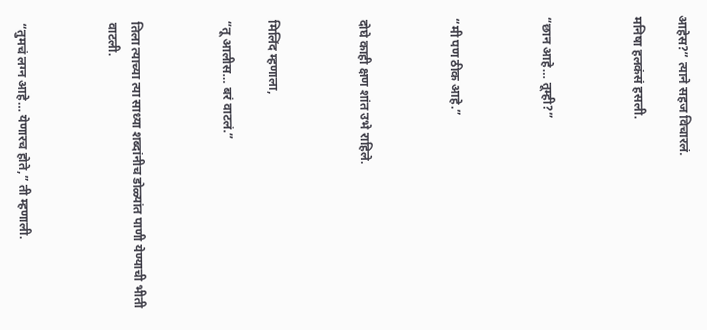आहेस?” त्याने सहज विचारलं.

मनिषा हलकंसं हसली.



“छान आहे… तूम्ही?”



“मी पण ठीक आहे.”



दोघे काही क्षण शांत उभे राहिले.



मिलिंद म्हणाला,

“तू आलीस… बरं वाटलं.”



तिला त्याच्या त्या साध्या शब्दांनीच डोळ्यांत पाणी येण्याची भीती वाटली.



“तुमचं लग्न आहे… येणारच होते,” ती म्हणाली.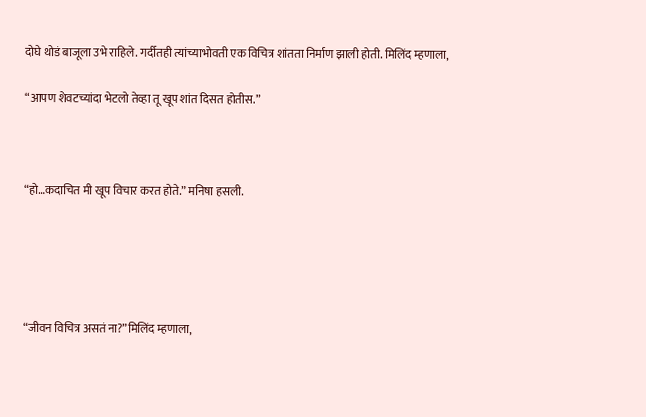दोघे थोडं बाजूला उभे राहिले. गर्दीतही त्यांच्याभोवती एक विचित्र शांतता निर्माण झाली होती. मिलिंद म्हणाला,

“आपण शेवटच्यांदा भेटलो तेव्हा तू खूप शांत दिसत होतीस.”



“हो…कदाचित मी खूप विचार करत होते.” मनिषा हसली.





“जीवन विचित्र असतं ना?”मिलिंद म्हणाला,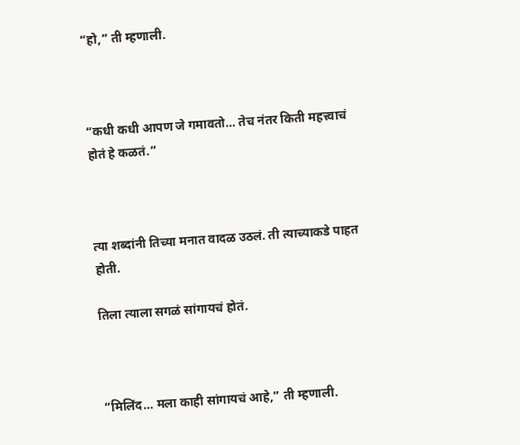“हो,” ती म्हणाली.



“कधी कधी आपण जे गमावतो… तेच नंतर किती महत्त्वाचं होतं हे कळतं.”



त्या शब्दांनी तिच्या मनात वादळ उठलं. ती त्याच्याकडे पाहत होती.

तिला त्याला सगळं सांगायचं होतं.



“मिलिंद… मला काही सांगायचं आहे,” ती म्हणाली.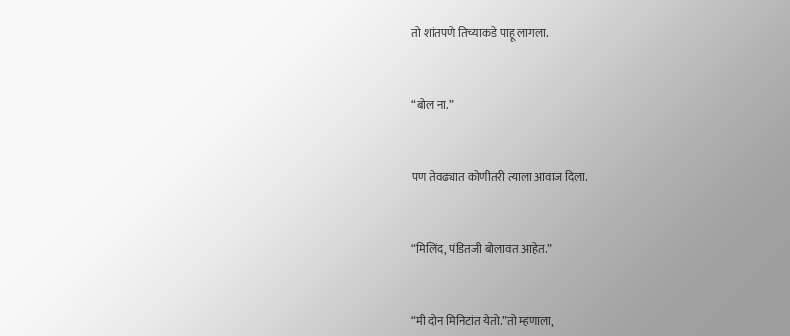तो शांतपणे तिच्याकडे पाहू लागला.



“बोल ना.”



पण तेवढ्यात कोणीतरी त्याला आवाज दिला.



“मिलिंद, पंडितजी बोलावत आहेत.”



“मी दोन मिनिटांत येतो.”तो म्हणाला,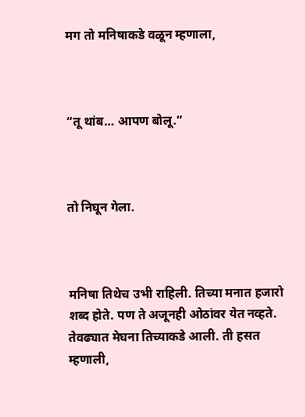मग तो मनिषाकडे वळून म्हणाला,



“तू थांब… आपण बोलू.”



तो निघून गेला.



मनिषा तिथेच उभी राहिली. तिच्या मनात हजारो शब्द होते. पण ते अजूनही ओठांवर येत नव्हते. तेवढ्यात मेघना तिच्याकडे आली. ती हसत म्हणाली,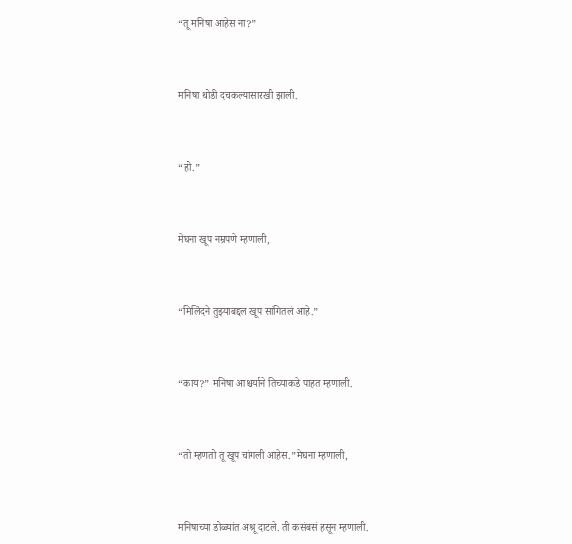“तू मनिषा आहेस ना?”



मनिषा थोडी दचकल्यासारखी झाली.



“हो.”



मेघना खूप नम्रपणे म्हणाली,



“मिलिंदने तुझ्याबद्दल खूप सांगितलं आहे.”



“काय?” मनिषा आश्चर्याने तिच्याकडे पाहत म्हणाली.



“तो म्हणतो तू खूप चांगली आहेस.”मेघना म्हणाली,



मनिषाच्या डोळ्यांत अश्रू दाटले. ती कसंबसं हसून म्हणाली.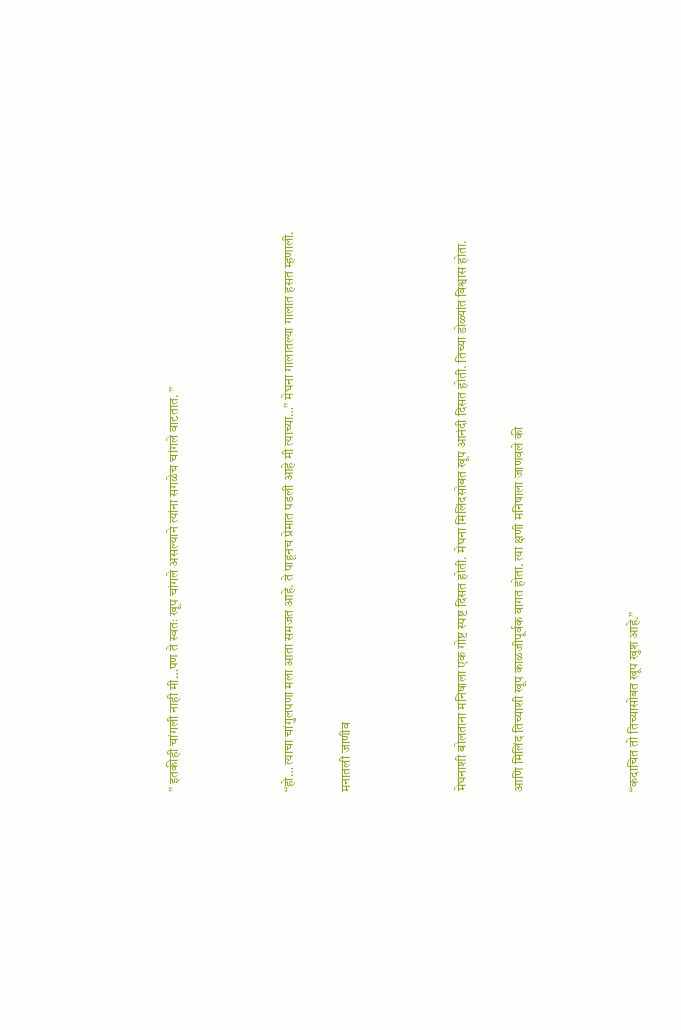” इतकीही चांगली नाही मी…पण ते स्वतः खूप चांगले असल्याने त्यांना सगळेच चांगले वाटतात. ”



“हो… त्याचा चांगुलपणा मला आता समजत आहे. ते पाहूनच प्रेमात पडली आहे मी त्याच्या…” मेघना गालातल्या गालात हसत म्हणाली.

मनातली जाणीव



मेघनाशी बोलताना मनिषाला एक गोष्ट स्पष्ट दिसत होती. मेघना मिलिंदसोबत खूप आनंदी दिसत होती. तिच्या डोळ्यांत विश्वास होता.

आणि मिलिंद तिच्याशी खूप काळजीपूर्वक वागत होता. त्या क्षणी मनिषाला जाणवले की



“कदाचित तो तिच्यासोबत खूप खुश आहे.”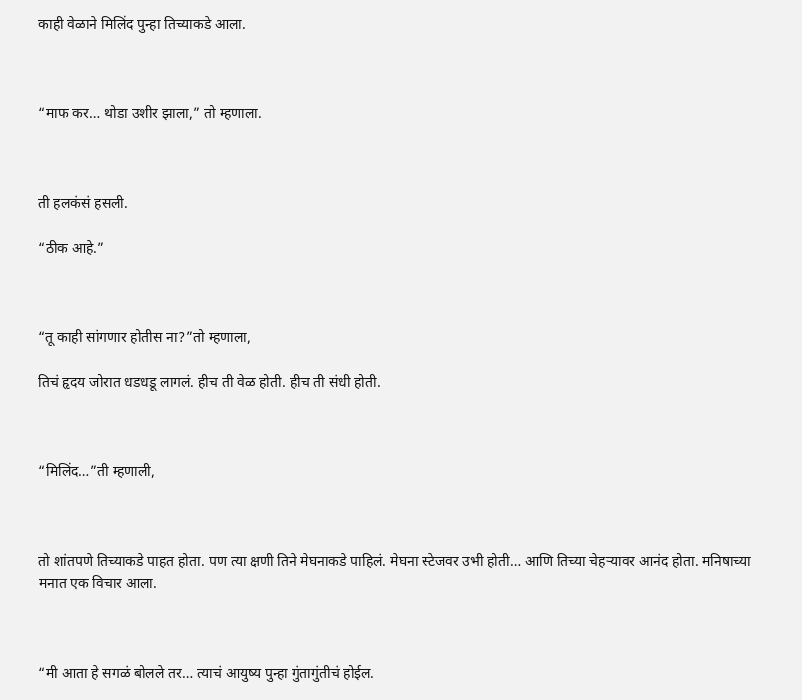काही वेळाने मिलिंद पुन्हा तिच्याकडे आला.



“माफ कर… थोडा उशीर झाला,” तो म्हणाला.



ती हलकंसं हसली.

“ठीक आहे.”



“तू काही सांगणार होतीस ना?”तो म्हणाला,

तिचं हृदय जोरात धडधडू लागलं. हीच ती वेळ होती. हीच ती संधी होती.



“मिलिंद…”ती म्हणाली,



तो शांतपणे तिच्याकडे पाहत होता. पण त्या क्षणी तिने मेघनाकडे पाहिलं. मेघना स्टेजवर उभी होती… आणि तिच्या चेहऱ्यावर आनंद होता. मनिषाच्या मनात एक विचार आला.



“मी आता हे सगळं बोलले तर… त्याचं आयुष्य पुन्हा गुंतागुंतीचं होईल.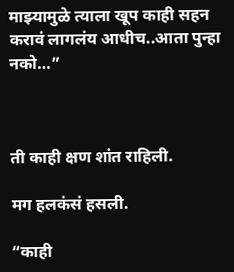माझ्यामुळे त्याला खूप काही सहन करावं लागलंय आधीच..आता पुन्हा नको…”



ती काही क्षण शांत राहिली.

मग हलकंसं हसली.

“काही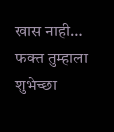खास नाही… फक्त तुम्हाला शुभेच्छा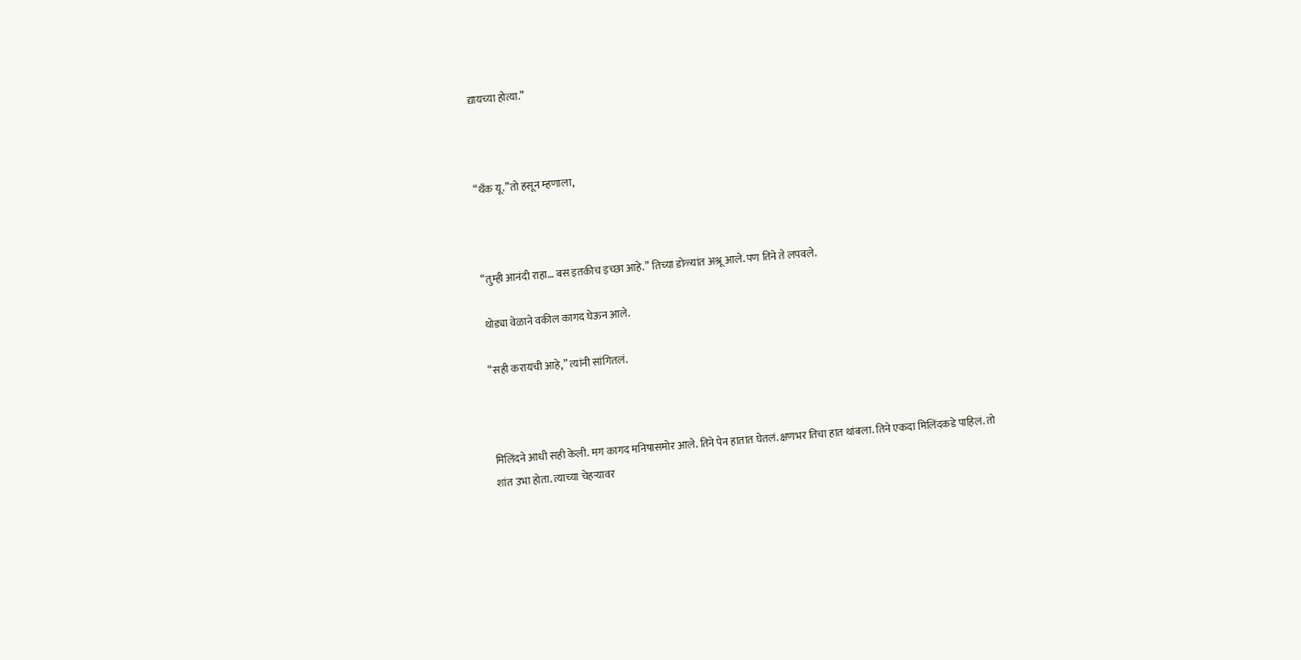द्यायच्या होत्या.”



“थँक यू.”तो हसून म्हणाला,



“तुम्ही आनंदी राहा… बस इतकीच इच्छा आहे.” तिच्या डोळ्यांत अश्रू आले. पण तिने ते लपवले.

थोड्या वेळाने वकील कागद घेऊन आले.

“सही करायची आहे,” त्यांनी सांगितलं.



मिलिंदने आधी सही केली. मग कागद मनिषासमोर आले. तिने पेन हातात घेतलं. क्षणभर तिचा हात थांबला. तिने एकदा मिलिंदकडे पाहिलं. तो शांत उभा होता. त्याच्या चेहऱ्यावर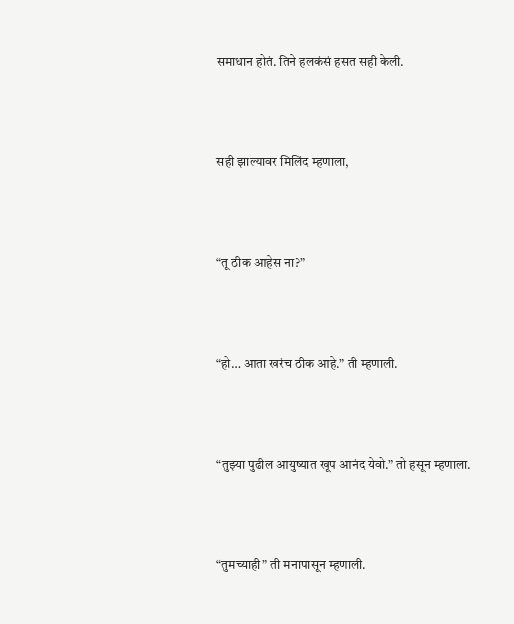समाधान होतं. तिने हलकंसं हसत सही केली.



सही झाल्यावर मिलिंद म्हणाला,



“तू ठीक आहेस ना?”



“हो… आता खरंच ठीक आहे.” ती म्हणाली.



“तुझ्या पुढील आयुष्यात खूप आनंद येवो.” तो हसून म्हणाला.



“तुमच्याही” ती मनापासून म्हणाली.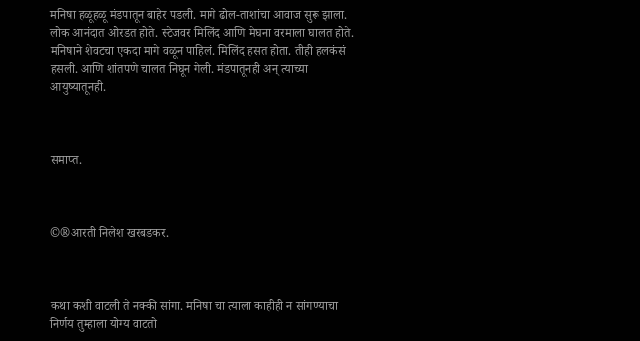मनिषा हळूहळू मंडपातून बाहेर पडली. मागे ढोल-ताशांचा आवाज सुरू झाला. लोक आनंदात ओरडत होते. स्टेजवर मिलिंद आणि मेघना वरमाला घालत होते. मनिषाने शेवटचा एकदा मागे वळून पाहिलं. मिलिंद हसत होता. तीही हलकंसं हसली. आणि शांतपणे चालत निघून गेली. मंडपातूनही अन् त्याच्या आयुष्यातूनही.



समाप्त.



©®आरती निलेश खरबडकर.



कथा कशी वाटली ते नक्की सांगा. मनिषा चा त्याला काहीही न सांगण्याचा निर्णय तुम्हाला योग्य वाटतो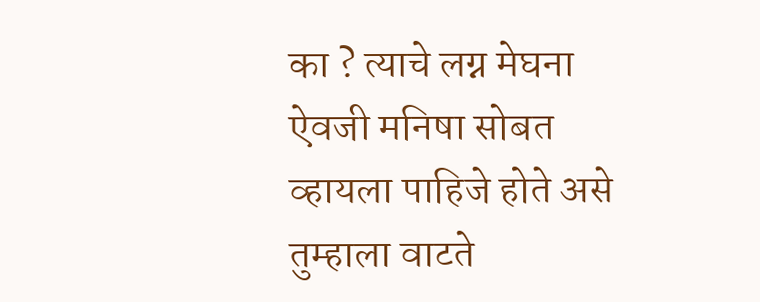का ? त्याचे लग्न मेघना ऐवजी मनिषा सोबत व्हायला पाहिजे होते असे तुम्हाला वाटते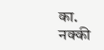का. नक्की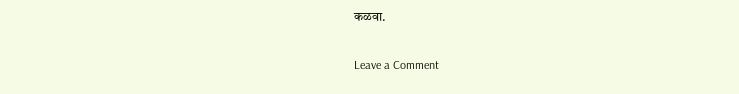कळवा.

Leave a Comment